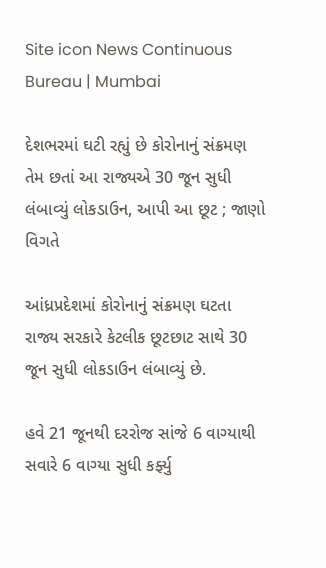Site icon News Continuous Bureau | Mumbai

દેશભરમાં ઘટી રહ્યું છે કોરોનાનું સંક્રમણ તેમ છતાં આ રાજ્યએ 30 જૂન સુધી લંબાવ્યું લોકડાઉન, આપી આ છૂટ ; જાણો વિગતે

આંધ્રપ્રદેશમાં કોરોનાનું સંક્રમણ ઘટતા રાજ્ય સરકારે કેટલીક છૂટછાટ સાથે 30 જૂન સુધી લોકડાઉન લંબાવ્યું છે.

હવે 21 જૂનથી દરરોજ સાંજે 6 વાગ્યાથી સવારે 6 વાગ્યા સુધી કર્ફ્યુ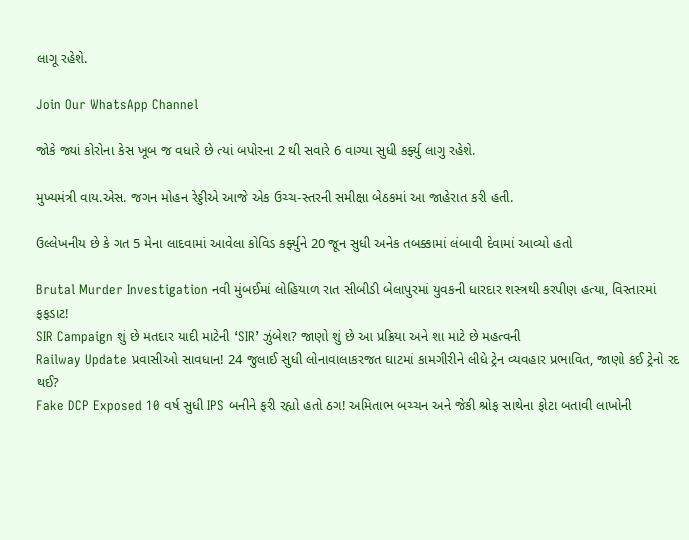લાગૂ રહેશે.

Join Our WhatsApp Channel

જોકે જ્યાં કોરોના કેસ ખૂબ જ વધારે છે ત્યાં બપોરના 2 થી સવારે 6 વાગ્યા સુધી કર્ફ્યુ લાગુ રહેશે.

મુખ્યમંત્રી વાય.એસ. જગન મોહન રેડ્ડીએ આજે એક ઉચ્ચ-સ્તરની સમીક્ષા બેઠકમાં આ જાહેરાત કરી હતી.

ઉલ્લેખનીય છે કે ગત 5 મેના લાદવામાં આવેલા કોવિડ કર્ફ્યુને 20 જૂન સુધી અનેક તબક્કામાં લંબાવી દેવામાં આવ્યો હતો

Brutal Murder Investigation નવી મુંબઈમાં લોહિયાળ રાત સીબીડી બેલાપુરમાં યુવકની ધારદાર શસ્ત્રથી કરપીણ હત્યા, વિસ્તારમાં ફફડાટ!
SIR Campaign શું છે મતદાર યાદી માટેની ‘SIR’ ઝુંબેશ? જાણો શું છે આ પ્રક્રિયા અને શા માટે છે મહત્વની
Railway Update પ્રવાસીઓ સાવધાન! 24 જુલાઈ સુધી લોનાવાલાકરજત ઘાટમાં કામગીરીને લીધે ટ્રેન વ્યવહાર પ્રભાવિત, જાણો કઈ ટ્રેનો રદ થઈ?
Fake DCP Exposed 10 વર્ષ સુધી IPS બનીને ફરી રહ્યો હતો ઠગ! અમિતાભ બચ્ચન અને જેકી શ્રોફ સાથેના ફોટા બતાવી લાખોની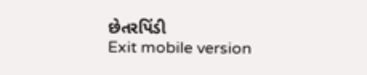છેતરપિંડી
Exit mobile version